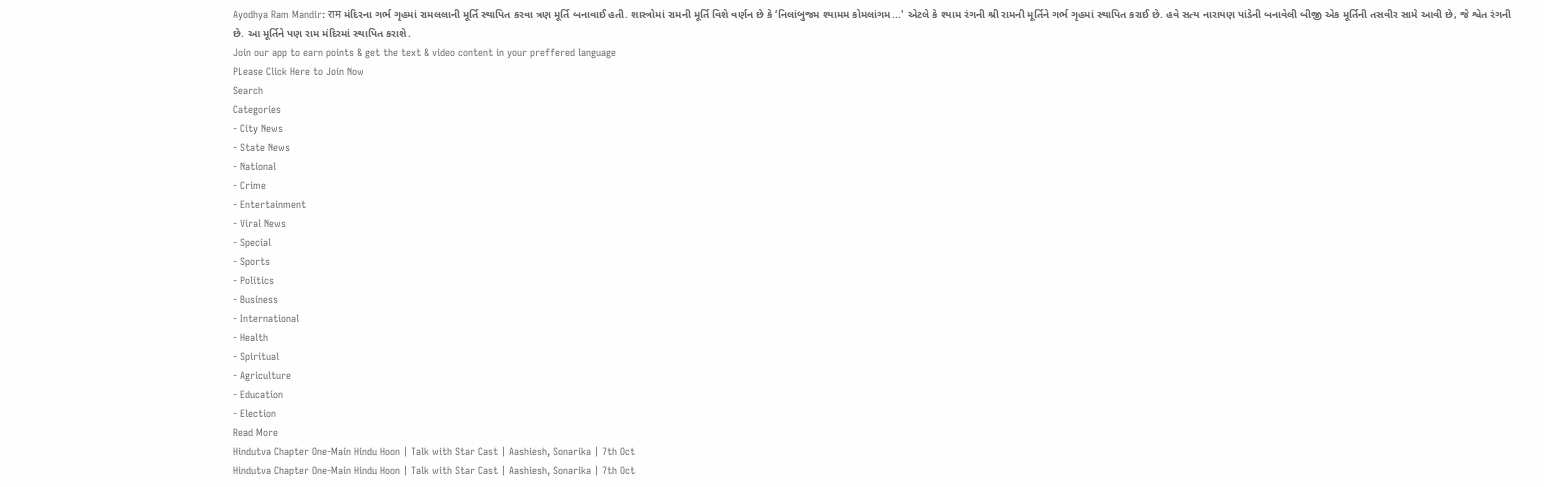Ayodhya Ram Mandir: राम મંદિરના ગર્ભ ગૃહમાં રામલલાની મૂર્તિ સ્થાપિત કરવા ત્રણ મૂર્તિ બનાવાઈ હતી. શાસ્ત્રોમાં રામની મૂર્તિ વિશે વર્ણન છે કે ‘નિલાંબુજમ શ્યામમ કોમલાંગમ...' એટલે કે શ્યામ રંગની શ્રી રામની મૂર્તિને ગર્ભ ગૃહમાં સ્થાપિત કરાઈ છે. હવે સત્ય નારાયણ પાંડેની બનાવેલી બીજી એક મૂર્તિની તસવીર સામે આવી છે, જે શ્વેત રંગની છે. આ મૂર્તિને પણ રામ મંદિરમાં સ્થાપિત કરાશે.
Join our app to earn points & get the text & video content in your preffered language
PLease Click Here to Join Now
Search
Categories
- City News
- State News
- National
- Crime
- Entertainment
- Viral News
- Special
- Sports
- Politics
- Business
- International
- Health
- Spiritual
- Agriculture
- Education
- Election
Read More
Hindutva Chapter One-Main Hindu Hoon | Talk with Star Cast | Aashiesh, Sonarika | 7th Oct
Hindutva Chapter One-Main Hindu Hoon | Talk with Star Cast | Aashiesh, Sonarika | 7th Oct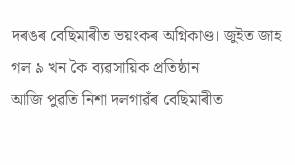দৰঙৰ বেছিমাৰীত ভয়ংকৰ অগ্নিকাণ্ড। জুইত জাহ গল ৯ খন কৈ ব্যৱসায়িক প্ৰতিষ্ঠান
আজি পুৱতি নিশা দলগাৱঁৰ বেছিমাৰীত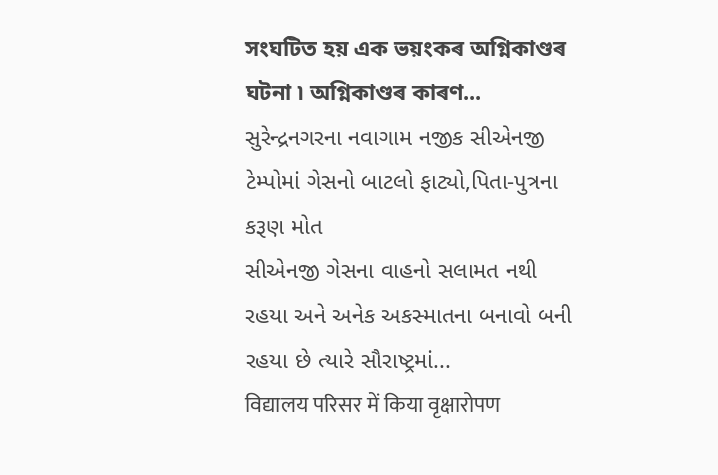সংঘটিত হয় এক ভয়ংকৰ অগ্নিকাণ্ডৰ ঘটনা ৷ অগ্নিকাণ্ডৰ কাৰণ...
સુરેન્દ્રનગરના નવાગામ નજીક સીએનજી ટેમ્પોમાં ગેસનો બાટલો ફાટ્યો,પિતા-પુત્રના કરૂણ મોત
સીએનજી ગેસના વાહનો સલામત નથી રહયા અને અનેક અકસ્માતના બનાવો બની રહયા છે ત્યારે સૌરાષ્ટ્રમાં...
विद्यालय परिसर में किया वृक्षारोपण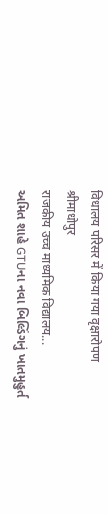विधालय परिसर में किया गया वृक्षारोपण
श्रीमाधोपुर
राजकीय उच्च माध्यमिक विद्यालय...
અમિત શાહે GTUના નવા બિલ્ડિંગનું ખાતમુહુર્ત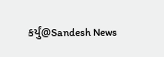કર્યું@Sandesh News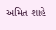અમિત શાહે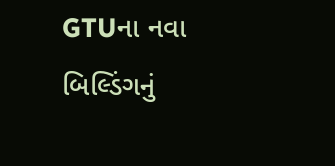GTUના નવા બિલ્ડિંગનું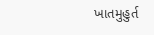ખાતમુહુર્ત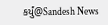કર્યું@Sandesh News